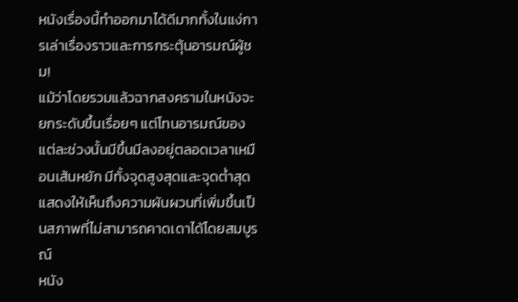หนังเรื่องนี้ทำออกมาได้ดีมากทั้งในแง่การเล่าเรื่องราวและการกระตุ้นอารมณ์ผู้ชม!
แม้ว่าโดยรวมแล้วฉากสงครามในหนังจะยกระดับขึ้นเรื่อยๆ แต่โทนอารมณ์ของแต่ละช่วงนั้นมีขึ้นมีลงอยู่ตลอดเวลาเหมือนเส้นหยัก มีทั้งจุดสูงสุดและจุดต่ำสุด
แสดงให้เห็นถึงความผันผวนที่เพิ่มขึ้นเป็นสภาพที่ไม่สามารถคาดเดาได้โดยสมบูรณ์
หนัง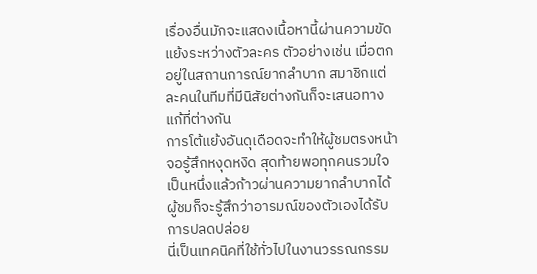เรื่องอื่นมักจะแสดงเนื้อหานี้ผ่านความขัดแย้งระหว่างตัวละคร ตัวอย่างเช่น เมื่อตกอยู่ในสถานการณ์ยากลำบาก สมาชิกแต่ละคนในทีมที่มีนิสัยต่างกันก็จะเสนอทางแก้ที่ต่างกัน
การโต้แย้งอันดุเดือดจะทำให้ผู้ชมตรงหน้าจอรู้สึกหงุดหงิด สุดท้ายพอทุกคนรวมใจเป็นหนึ่งแล้วก้าวผ่านความยากลำบากได้ ผู้ชมก็จะรู้สึกว่าอารมณ์ของตัวเองได้รับการปลดปล่อย
นี่เป็นเทคนิคที่ใช้ทั่วไปในงานวรรณกรรม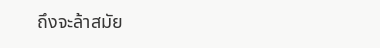ถึงจะล้าสมัย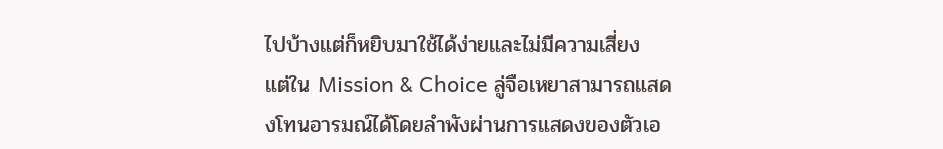ไปบ้างแต่ก็หยิบมาใช้ได้ง่ายและไม่มีความเสี่ยง
แต่ใน Mission & Choice ลู่จือเหยาสามารถแสดงโทนอารมณ์ได้โดยลำพังผ่านการแสดงของตัวเอ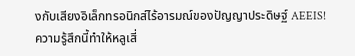งกับเสียงอิเล็กทรอนิกส์ไร้อารมณ์ของปัญญาประดิษฐ์ AEEIS!
ความรู้สึกนี้ทำให้หลูเสี่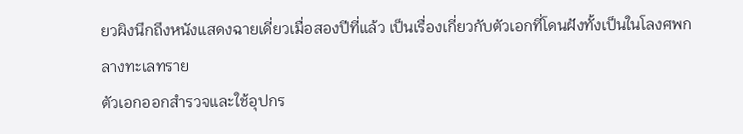ยวผิงนึกถึงหนังแสดงฉายเดี่ยวเมื่อสองปีที่แล้ว เป็นเรื่องเกี่ยวกับตัวเอกที่โดนฝังทั้งเป็นในโลงศพกลางทะเลทราย
ตัวเอกออกสำรวจและใช้อุปกร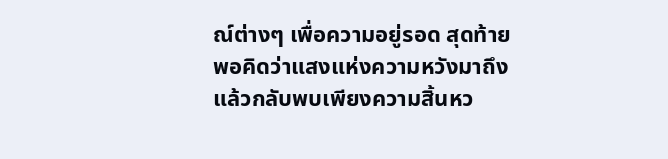ณ์ต่างๆ เพื่อความอยู่รอด สุดท้ายพอคิดว่าแสงแห่งความหวังมาถึงแล้วกลับพบเพียงความสิ้นหว